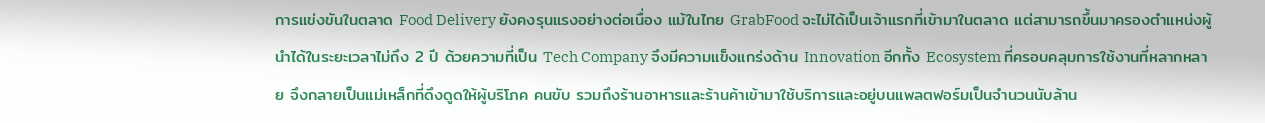การแข่งขันในตลาด Food Delivery ยังคงรุนแรงอย่างต่อเนื่อง แม้ในไทย GrabFood จะไม่ได้เป็นเจ้าแรกที่เข้ามาในตลาด แต่สามารถขึ้นมาครองตำแหน่งผู้นำได้ในระยะเวลาไม่ถึง 2 ปี ด้วยความที่เป็น Tech Company จึงมีความแข็งแกร่งด้าน Innovation อีกทั้ง Ecosystem ที่ครอบคลุมการใช้งานที่หลากหลาย จึงกลายเป็นแม่เหล็กที่ดึงดูดให้ผู้บริโภค คนขับ รวมถึงร้านอาหารและร้านค้าเข้ามาใช้บริการและอยู่บนแพลตฟอร์มเป็นจำนวนนับล้าน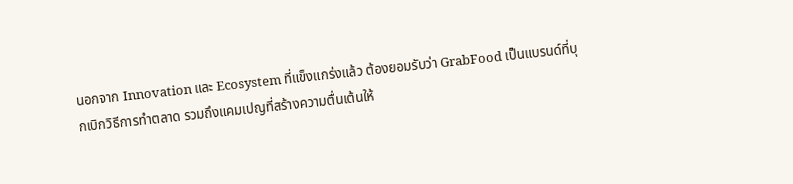นอกจาก Innovation และ Ecosystem ที่แข็งแกร่งแล้ว ต้องยอมรับว่า GrabFood เป็นแบรนด์ที่บุกเบิกวิธีการทำตลาด รวมถึงแคมเปญที่สร้างความตื่นเต้นให้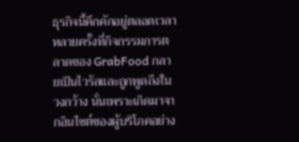ธุรกิจนี้คึกคักอยู่ตลอดเวลา หลายครั้งที่กิจกรรมการตลาดของ GrabFood กลายเป็นไวรัลและถูกพูดถึงในวงกว้าง นั่นเพราะเกิดมาจากอินไซต์ของผู้บริโภคอย่าง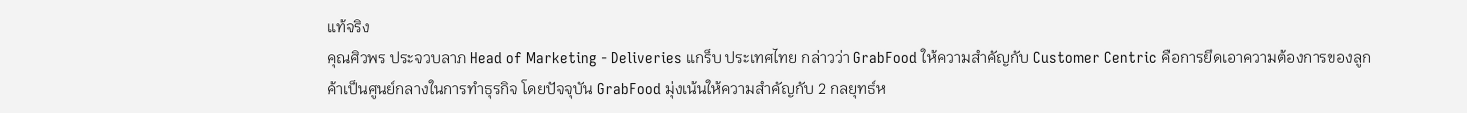แท้จริง
คุณศิวพร ประจวบลาภ Head of Marketing - Deliveries แกร็บ ประเทศไทย กล่าวว่า GrabFood ให้ความสำคัญกับ Customer Centric คือการยึดเอาความต้องการของลูกค้าเป็นศูนย์กลางในการทำธุรกิจ โดยปัจจุบัน GrabFood มุ่งเน้นให้ความสำคัญกับ 2 กลยุทธ์ห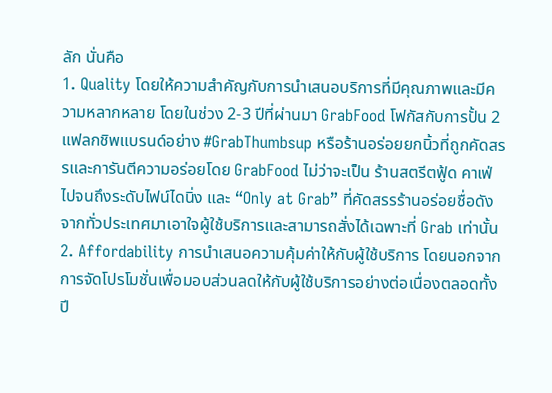ลัก นั่นคือ
1. Quality โดยให้ความสำคัญกับการนำเสนอบริการที่มีคุณภาพและมีความหลากหลาย โดยในช่วง 2-3 ปีที่ผ่านมา GrabFood โฟกัสกับการปั้น 2 แฟลกชิพแบรนด์อย่าง #GrabThumbsup หรือร้านอร่อยยกนิ้วที่ถูกคัดสรรและการันตีความอร่อยโดย GrabFood ไม่ว่าจะเป็น ร้านสตรีตฟู้ด คาเฟ่ ไปจนถึงระดับไฟน์ไดนิ่ง และ “Only at Grab” ที่คัดสรรร้านอร่อยชื่อดังจากทั่วประเทศมาเอาใจผู้ใช้บริการและสามารถสั่งได้เฉพาะที่ Grab เท่านั้น
2. Affordability การนำเสนอความคุ้มค่าให้กับผู้ใช้บริการ โดยนอกจากการจัดโปรโมชั่นเพื่อมอบส่วนลดให้กับผู้ใช้บริการอย่างต่อเนื่องตลอดทั้งปี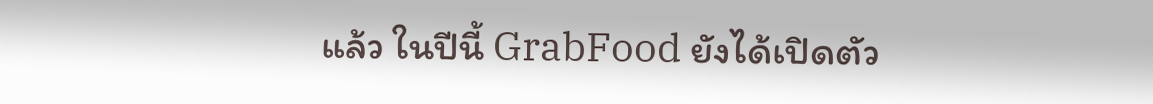แล้ว ในปีนี้ GrabFood ยังได้เปิดตัว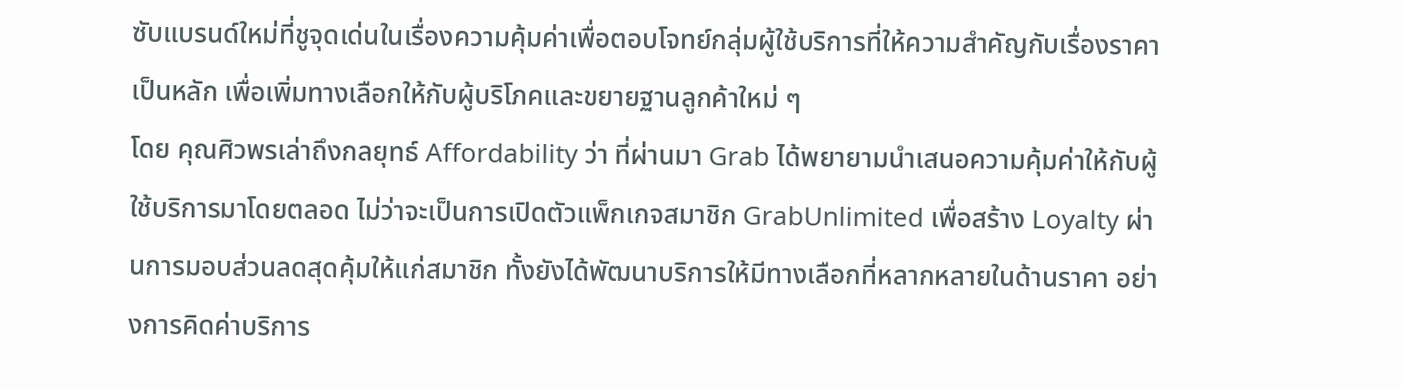ซับแบรนด์ใหม่ที่ชูจุดเด่นในเรื่องความคุ้มค่าเพื่อตอบโจทย์กลุ่มผู้ใช้บริการที่ให้ความสำคัญกับเรื่องราคาเป็นหลัก เพื่อเพิ่มทางเลือกให้กับผู้บริโภคและขยายฐานลูกค้าใหม่ ๆ
โดย คุณศิวพรเล่าถึงกลยุทธ์ Affordability ว่า ที่ผ่านมา Grab ได้พยายามนำเสนอความคุ้มค่าให้กับผู้ใช้บริการมาโดยตลอด ไม่ว่าจะเป็นการเปิดตัวแพ็กเกจสมาชิก GrabUnlimited เพื่อสร้าง Loyalty ผ่านการมอบส่วนลดสุดคุ้มให้แก่สมาชิก ทั้งยังได้พัฒนาบริการให้มีทางเลือกที่หลากหลายในด้านราคา อย่างการคิดค่าบริการ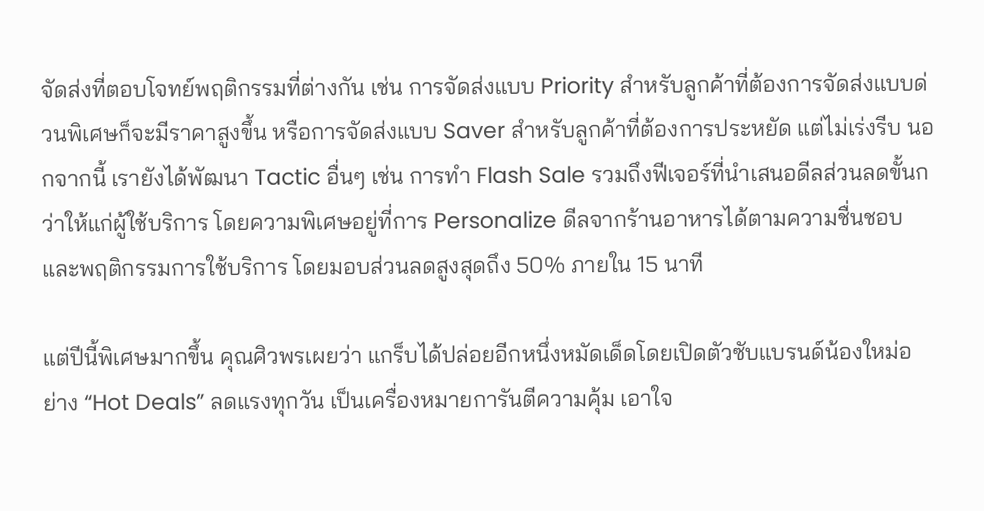จัดส่งที่ตอบโจทย์พฤติกรรมที่ต่างกัน เช่น การจัดส่งแบบ Priority สำหรับลูกค้าที่ต้องการจัดส่งแบบด่วนพิเศษก็จะมีราคาสูงขึ้น หรือการจัดส่งแบบ Saver สำหรับลูกค้าที่ต้องการประหยัด แต่ไม่เร่งรีบ นอกจากนี้ เรายังได้พัฒนา Tactic อื่นๆ เช่น การทำ Flash Sale รวมถึงฟีเจอร์ที่นำเสนอดีลส่วนลดขั้นกว่าให้แก่ผู้ใช้บริการ โดยความพิเศษอยู่ที่การ Personalize ดีลจากร้านอาหารได้ตามความชื่นชอบและพฤติกรรมการใช้บริการ โดยมอบส่วนลดสูงสุดถึง 50% ภายใน 15 นาที

แต่ปีนี้พิเศษมากขึ้น คุณศิวพรเผยว่า แกร็บได้ปล่อยอีกหนึ่งหมัดเด็ดโดยเปิดตัวซับแบรนด์น้องใหม่อย่าง “Hot Deals” ลดแรงทุกวัน เป็นเครื่องหมายการันตีความคุ้ม เอาใจ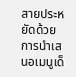สายประหยัดด้วยการนำเสนอเมนูเด็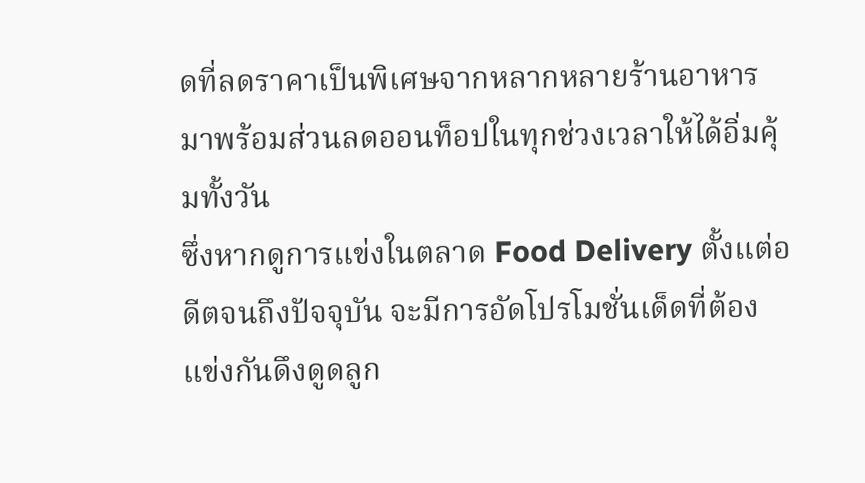ดที่ลดราคาเป็นพิเศษจากหลากหลายร้านอาหาร มาพร้อมส่วนลดออนท็อปในทุกช่วงเวลาให้ได้อิ่มคุ้มทั้งวัน
ซึ่งหากดูการแข่งในตลาด Food Delivery ตั้งแต่อดีตจนถึงปัจจุบัน จะมีการอัดโปรโมชั่นเด็ดที่ต้องแข่งกันดึงดูดลูก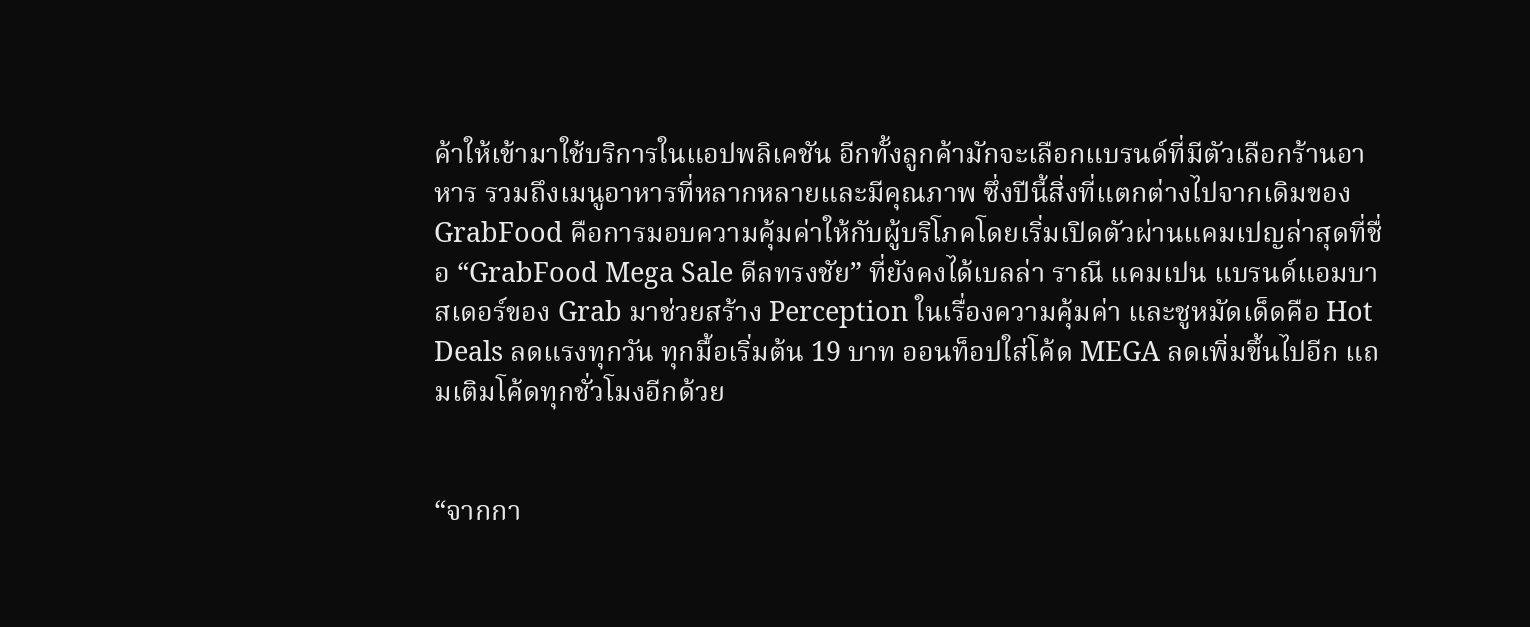ค้าให้เข้ามาใช้บริการในแอปพลิเคชัน อีกทั้งลูกค้ามักจะเลือกแบรนด์ที่มีตัวเลือกร้านอาหาร รวมถึงเมนูอาหารที่หลากหลายและมีคุณภาพ ซึ่งปีนี้สิ่งที่แตกต่างไปจากเดิมของ GrabFood คือการมอบความคุ้มค่าให้กับผู้บริโภคโดยเริ่มเปิดตัวผ่านแคมเปญล่าสุดที่ชื่อ “GrabFood Mega Sale ดีลทรงชัย” ที่ยังคงได้เบลล่า ราณี แคมเปน แบรนด์แอมบาสเดอร์ของ Grab มาช่วยสร้าง Perception ในเรื่องความคุ้มค่า และชูหมัดเด็ดคือ Hot Deals ลดแรงทุกวัน ทุกมื้อเริ่มต้น 19 บาท ออนท็อปใส่โค้ด MEGA ลดเพิ่มขึ้นไปอีก แถมเติมโค้ดทุกชั่วโมงอีกด้วย


“จากกา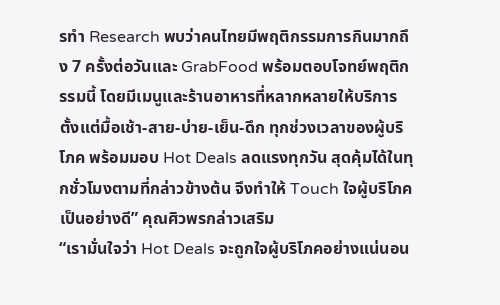รทำ Research พบว่าคนไทยมีพฤติกรรมการกินมากถึง 7 ครั้งต่อวันและ GrabFood พร้อมตอบโจทย์พฤติกรรมนี้ โดยมีเมนูและร้านอาหารที่หลากหลายให้บริการตั้งแต่มื้อเช้า-สาย-บ่าย-เย็น-ดึก ทุกช่วงเวลาของผู้บริโภค พร้อมมอบ Hot Deals ลดแรงทุกวัน สุดคุ้มได้ในทุกชั่วโมงตามที่กล่าวข้างต้น จึงทำให้ Touch ใจผู้บริโภคเป็นอย่างดี” คุณศิวพรกล่าวเสริม
“เรามั่นใจว่า Hot Deals จะถูกใจผู้บริโภคอย่างแน่นอน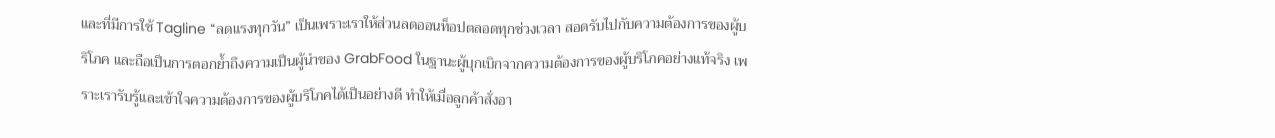และที่มีการใช้ Tagline “ลดแรงทุกวัน” เป็นเพราะเราให้ส่วนลดออนท็อปตลอดทุกช่วงเวลา สอดรับไปกับความต้องการของผู้บริโภค และถือเป็นการตอกย้ำถึงความเป็นผู้นำของ GrabFood ในฐานะผู้บุกเบิกจากความต้องการของผู้บริโภคอย่างแท้จริง เพราะเรารับรู้และเข้าใจความต้องการของผู้บริโภคได้เป็นอย่างดี ทำให้เมื่อลูกค้าสั่งอา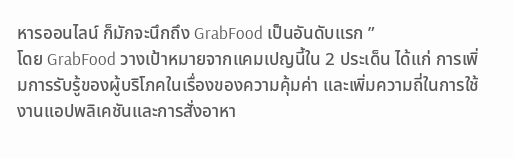หารออนไลน์ ก็มักจะนึกถึง GrabFood เป็นอันดับแรก ”
โดย GrabFood วางเป้าหมายจากแคมเปญนี้ใน 2 ประเด็น ได้แก่ การเพิ่มการรับรู้ของผู้บริโภคในเรื่องของความคุ้มค่า และเพิ่มความถี่ในการใช้งานแอปพลิเคชันและการสั่งอาหา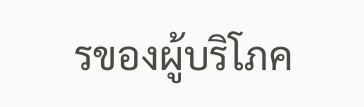รของผู้บริโภค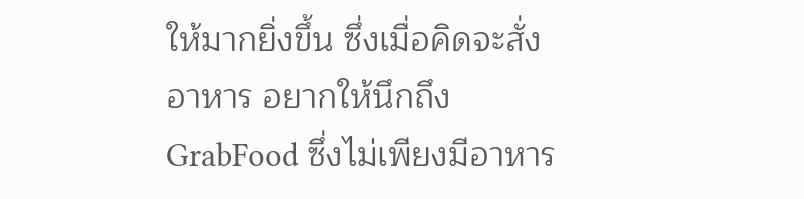ให้มากยิ่งขึ้น ซึ่งเมื่อคิดจะสั่งอาหาร อยากให้นึกถึง GrabFood ซึ่งไม่เพียงมีอาหาร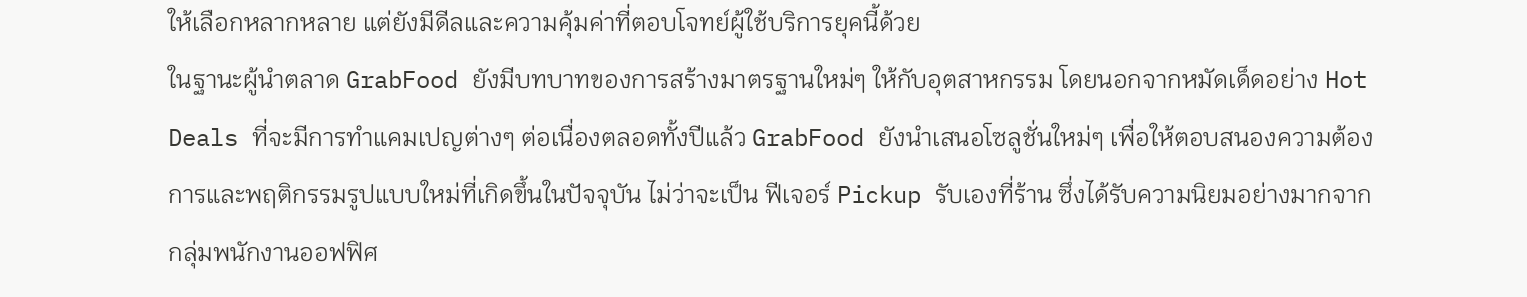ให้เลือกหลากหลาย แต่ยังมีดีลและความคุ้มค่าที่ตอบโจทย์ผู้ใช้บริการยุคนี้ด้วย
ในฐานะผู้นำตลาด GrabFood ยังมีบทบาทของการสร้างมาตรฐานใหม่ๆ ให้กับอุตสาหกรรม โดยนอกจากหมัดเด็ดอย่าง Hot Deals ที่จะมีการทำแคมเปญต่างๆ ต่อเนื่องตลอดทั้งปีแล้ว GrabFood ยังนำเสนอโซลูชั่นใหม่ๆ เพื่อให้ตอบสนองความต้องการและพฤติกรรมรูปแบบใหม่ที่เกิดขึ้นในปัจจุบัน ไม่ว่าจะเป็น ฟีเจอร์ Pickup รับเองที่ร้าน ซึ่งได้รับความนิยมอย่างมากจากกลุ่มพนักงานออฟฟิศ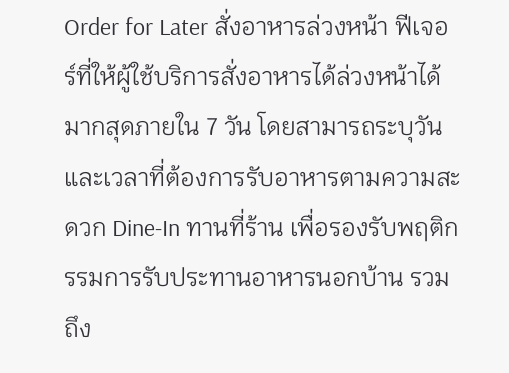Order for Later สั่งอาหารล่วงหน้า ฟีเจอร์ที่ให้ผู้ใช้บริการสั่งอาหารได้ล่วงหน้าได้มากสุดภายใน 7 วัน โดยสามารถระบุวันและเวลาที่ต้องการรับอาหารตามความสะดวก Dine-In ทานที่ร้าน เพื่อรองรับพฤติกรรมการรับประทานอาหารนอกบ้าน รวมถึง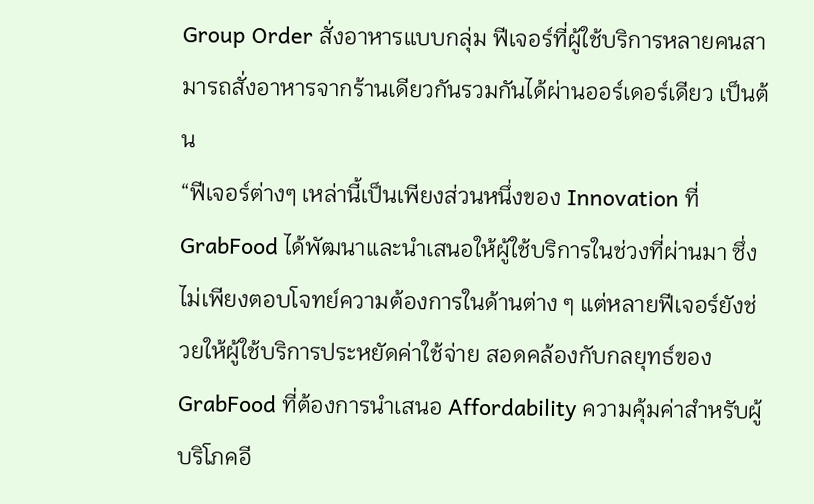Group Order สั่งอาหารแบบกลุ่ม ฟีเจอร์ที่ผู้ใช้บริการหลายคนสามารถสั่งอาหารจากร้านเดียวกันรวมกันได้ผ่านออร์เดอร์เดียว เป็นต้น
“ฟีเจอร์ต่างๆ เหล่านี้เป็นเพียงส่วนหนึ่งของ Innovation ที่ GrabFood ได้พัฒนาและนำเสนอให้ผู้ใช้บริการในช่วงที่ผ่านมา ซึ่งไม่เพียงตอบโจทย์ความต้องการในด้านต่าง ๆ แต่หลายฟีเจอร์ยังช่วยให้ผู้ใช้บริการประหยัดค่าใช้จ่าย สอดคล้องกับกลยุทธ์ของ GrabFood ที่ต้องการนำเสนอ Affordability ความคุ้มค่าสำหรับผู้บริโภคอี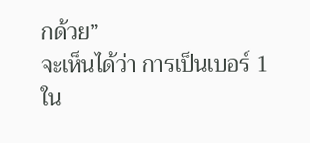กด้วย”
จะเห็นได้ว่า การเป็นเบอร์ 1 ใน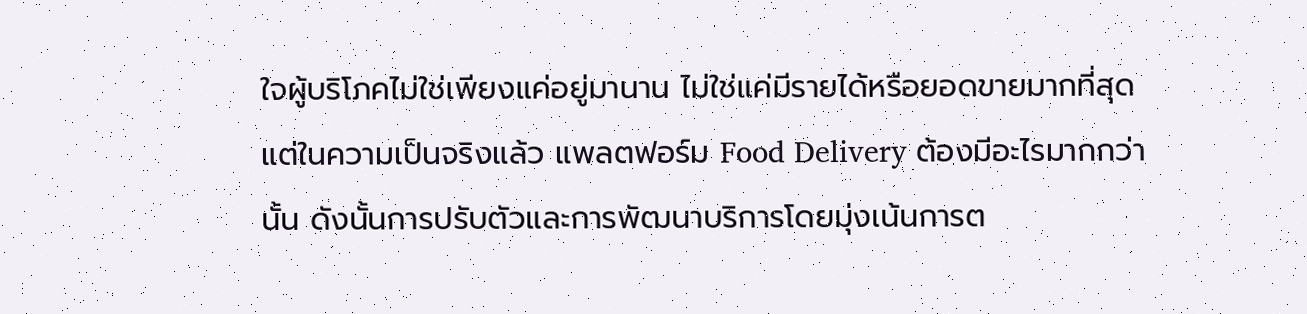ใจผู้บริโภคไม่ใช่เพียงแค่อยู่มานาน ไม่ใช่แค่มีรายได้หรือยอดขายมากที่สุด แต่ในความเป็นจริงแล้ว แพลตฟอร์ม Food Delivery ต้องมีอะไรมากกว่านั้น ดังนั้นการปรับตัวและการพัฒนาบริการโดยมุ่งเน้นการต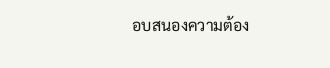อบสนองความต้อง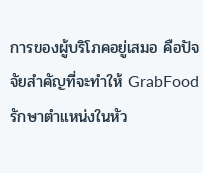การของผู้บริโภคอยู่เสมอ คือปัจจัยสำคัญที่จะทำให้ GrabFood รักษาตำแหน่งในหัว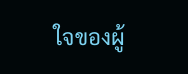ใจของผู้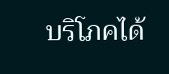บริโภคได้